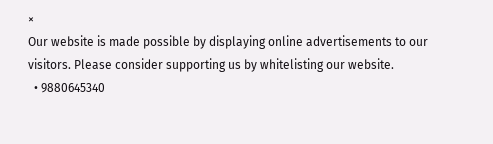×
Our website is made possible by displaying online advertisements to our visitors. Please consider supporting us by whitelisting our website.
  • 9880645340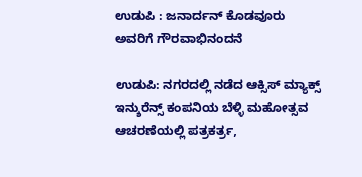ಉಡುಪಿ : ಜನಾರ್ದನ್ ಕೊಡವೂರು ಅವರಿಗೆ ಗೌರವಾಭಿನಂದನೆ

ಉಡುಪಿ: ನಗರದಲ್ಲಿ ನಡೆದ ಆಕ್ಸಿಸ್ ಮ್ಯಾಕ್ಸ್ ಇನ್ಶುರೆನ್ಸ್ ಕಂಪನಿಯ ಬೆಳ್ಳಿ ಮಹೋತ್ಸವ ಆಚರಣೆಯಲ್ಲಿ ಪತ್ರಕರ್ತ್ರ,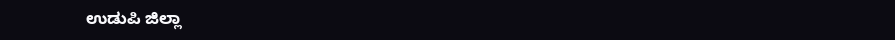ಉಡುಪಿ ಜಿಲ್ಲಾ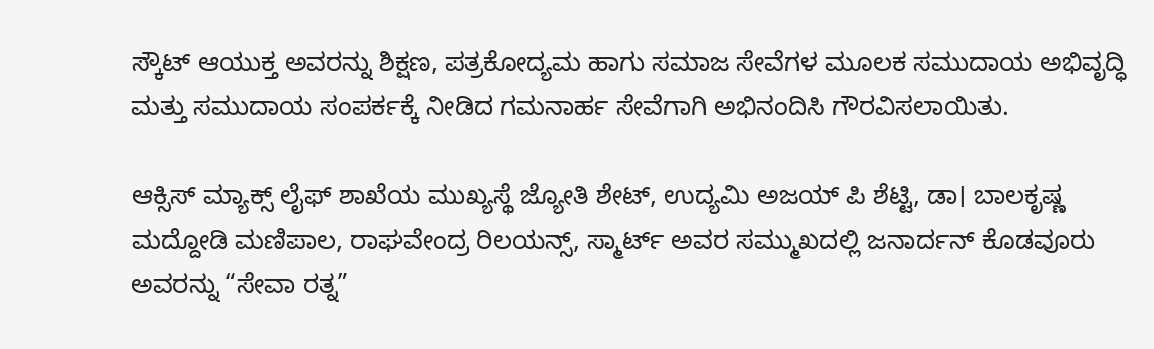ಸ್ಕೌಟ್ ಆಯುಕ್ತ ಅವರನ್ನು ಶಿಕ್ಷಣ, ಪತ್ರಕೋದ್ಯಮ ಹಾಗು ಸಮಾಜ ಸೇವೆಗಳ ಮೂಲಕ ಸಮುದಾಯ ಅಭಿವೃದ್ಧಿ ಮತ್ತು ಸಮುದಾಯ ಸಂಪರ್ಕಕ್ಕೆ ನೀಡಿದ ಗಮನಾರ್ಹ ಸೇವೆಗಾಗಿ ಅಭಿನಂದಿಸಿ ಗೌರವಿಸಲಾಯಿತು.

ಆಕ್ಸಿಸ್ ಮ್ಯಾಕ್ಸ್ ಲೈಫ್ ಶಾಖೆಯ ಮುಖ್ಯಸ್ಥೆ ಜ್ಯೋತಿ ಶೇಟ್, ಉದ್ಯಮಿ ಅಜಯ್ ಪಿ ಶೆಟ್ಟಿ, ಡಾ। ಬಾಲಕೃಷ್ಣ ಮದ್ದೋಡಿ ಮಣಿಪಾಲ, ರಾಘವೇಂದ್ರ ರಿಲಯನ್ಸ್, ಸ್ಮಾರ್ಟ್ ಅವರ ಸಮ್ಮುಖದಲ್ಲಿ ಜನಾರ್ದನ್ ಕೊಡವೂರು ಅವರನ್ನು “ಸೇವಾ ರತ್ನ”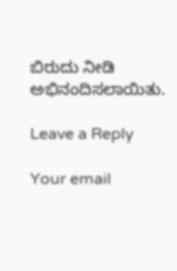ಬಿರುದು ನೀಡಿ ಅಭಿನಂದಿಸಲಾಯಿತು.

Leave a Reply

Your email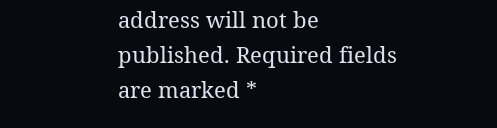address will not be published. Required fields are marked *